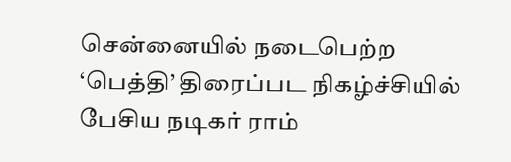சென்னையில் நடைபெற்ற ‘பெத்தி’ திரைப்பட நிகழ்ச்சியில் பேசிய நடிகர் ராம்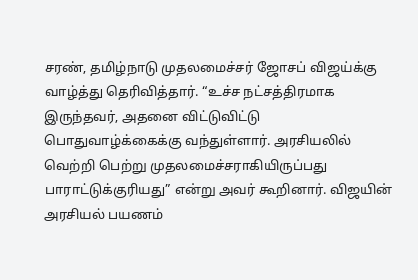சரண், தமிழ்நாடு முதலமைச்சர் ஜோசப் விஜய்க்கு வாழ்த்து தெரிவித்தார். “உச்ச நட்சத்திரமாக இருந்தவர், அதனை விட்டுவிட்டு பொதுவாழ்க்கைக்கு வந்துள்ளார். அரசியலில் வெற்றி பெற்று முதலமைச்சராகியிருப்பது பாராட்டுக்குரியது” என்று அவர் கூறினார். விஜயின்
அரசியல் பயணம்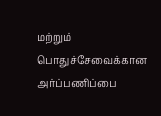மற்றும் பொதுச்சேவைக்கான அர்ப்பணிப்பை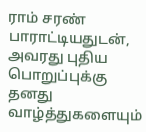ராம் சரண் பாராட்டியதுடன், அவரது புதிய பொறுப்புக்கு தனது வாழ்த்துகளையும்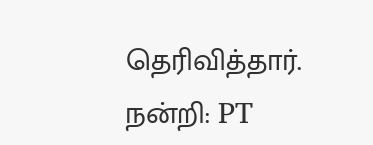தெரிவித்தார்.
நன்றி: PT